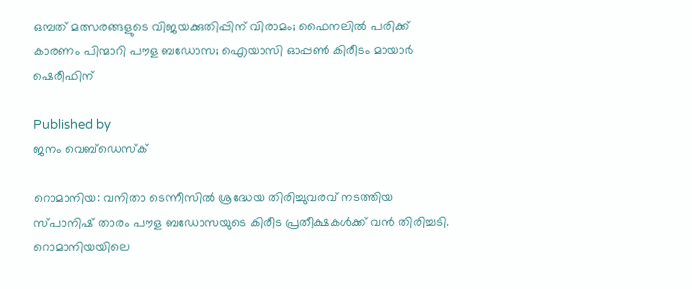ഒമ്പത് മത്സരങ്ങളുടെ വിജയക്കുതിപ്പിന് വിരാമം; ഫൈനലില്‍ പരിക്ക് കാരണം പിന്മാറി പൗള ബഡോസ; ഐയാസി ഓപ്പണ്‍ കിരീടം മായാര്‍ ഷെരീഫിന്

Published by
ജനം വെബ്‌ഡെസ്ക്

റൊമാനിയ: വനിതാ ടെന്നീസില്‍ ശ്രദ്ധേയ തിരിച്ചുവരവ് നടത്തിയ സ്പാനിഷ് താരം പൗള ബഡോസയുടെ കിരീട പ്രതീക്ഷകള്‍ക്ക് വന്‍ തിരിച്ചടി. റൊമാനിയയിലെ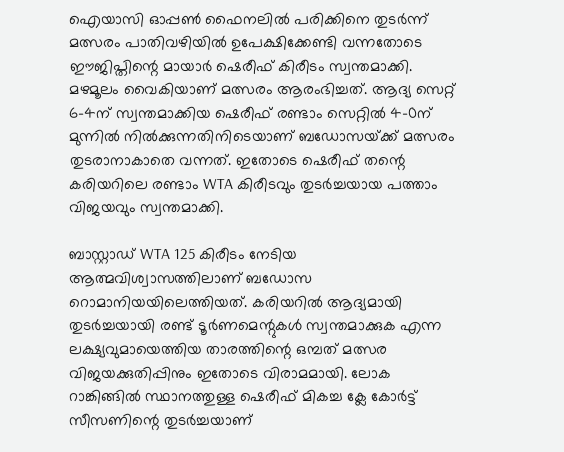ഐയാസി ഓപ്പണ്‍ ഫൈനലില്‍ പരിക്കിനെ തുടര്‍ന്ന് മത്സരം പാതിവഴിയില്‍ ഉപേക്ഷിക്കേണ്ടി വന്നതോടെ ഈജിപ്തിന്റെ മായാര്‍ ഷെരീഫ് കിരീടം സ്വന്തമാക്കി. മഴമൂലം വൈകിയാണ് മത്സരം ആരംഭിച്ചത്. ആദ്യ സെറ്റ് 6-4ന് സ്വന്തമാക്കിയ ഷെരീഫ് രണ്ടാം സെറ്റില്‍ 4-0ന് മുന്നില്‍ നില്‍ക്കുന്നതിനിടെയാണ് ബഡോസയ്‌ക്ക് മത്സരം തുടരാനാകാതെ വന്നത്. ഇതോടെ ഷെരീഫ് തന്റെ കരിയറിലെ രണ്ടാം WTA കിരീടവും തുടര്‍ച്ചയായ പത്താം വിജയവും സ്വന്തമാക്കി.

ബാസ്റ്റാഡ് WTA 125 കിരീടം നേടിയ ആത്മവിശ്വാസത്തിലാണ് ബഡോസ റൊമാനിയയിലെത്തിയത്. കരിയറില്‍ ആദ്യമായി തുടര്‍ച്ചയായി രണ്ട് ടൂര്‍ണമെന്റുകള്‍ സ്വന്തമാക്കുക എന്ന ലക്ഷ്യവുമായെത്തിയ താരത്തിന്റെ ഒമ്പത് മത്സര വിജയക്കുതിപ്പിനും ഇതോടെ വിരാമമായി. ലോക റാങ്കിങ്ങില്‍ സ്ഥാനത്തുള്ള ഷെരീഫ് മികച്ച ക്ലേ കോര്‍ട്ട് സീസണിന്റെ തുടര്‍ച്ചയാണ്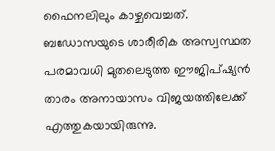ഫൈനലിലും കാഴ്ചവെച്ചത്. ബഡോസയുടെ ശാരീരിക അസ്വസ്ഥത പരമാവധി മുതലെടുത്ത ഈജിപ്ഷ്യന്‍ താരം അനായാസം വിജയത്തിലേക്ക് എത്തുകയായിരുന്നു.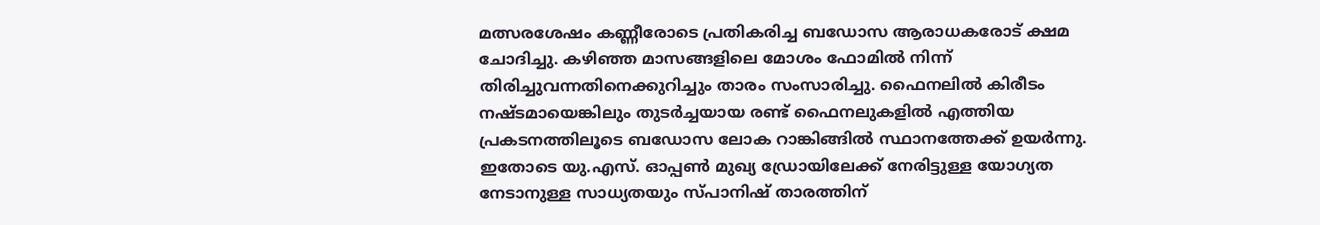മത്സരശേഷം കണ്ണീരോടെ പ്രതികരിച്ച ബഡോസ ആരാധകരോട് ക്ഷമ ചോദിച്ചു. കഴിഞ്ഞ മാസങ്ങളിലെ മോശം ഫോമില്‍ നിന്ന് തിരിച്ചുവന്നതിനെക്കുറിച്ചും താരം സംസാരിച്ചു. ഫൈനലില്‍ കിരീടം നഷ്ടമായെങ്കിലും തുടര്‍ച്ചയായ രണ്ട് ഫൈനലുകളില്‍ എത്തിയ പ്രകടനത്തിലൂടെ ബഡോസ ലോക റാങ്കിങ്ങില്‍ സ്ഥാനത്തേക്ക് ഉയര്‍ന്നു. ഇതോടെ യു.എസ്. ഓപ്പണ്‍ മുഖ്യ ഡ്രോയിലേക്ക് നേരിട്ടുള്ള യോഗ്യത നേടാനുള്ള സാധ്യതയും സ്പാനിഷ് താരത്തിന്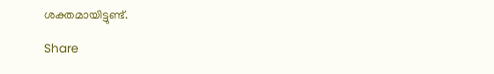ശക്തമായിട്ടുണ്ട്.

Share